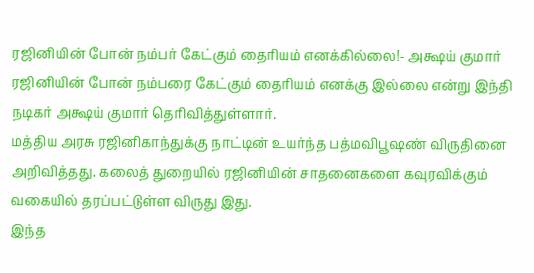ரஜினியின் போன் நம்பர் கேட்கும் தைரியம் எனக்கில்லை!- அக்ஷய் குமார்
ரஜினியின் போன் நம்பரை கேட்கும் தைரியம் எனக்கு இல்லை என்று இந்தி நடிகர் அக்ஷய் குமார் தெரிவித்துள்ளார்.
மத்திய அரசு ரஜினிகாந்துக்கு நாட்டின் உயர்ந்த பத்மவிபூஷண் விருதினை அறிவித்தது. கலைத் துறையில் ரஜினியின் சாதனைகளை கவுரவிக்கும் வகையில் தரப்பட்டுள்ள விருது இது.
இந்த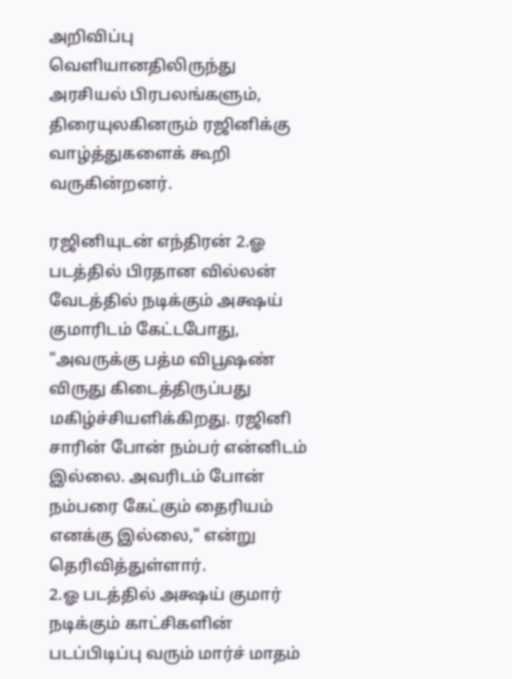அறிவிப்பு வெளியானதிலிருந்து அரசியல் பிரபலங்களும், திரையுலகினரும் ரஜினிக்கு வாழ்த்துகளைக் கூறி வருகின்றனர்.

ரஜினியுடன் எந்திரன் 2.ஓ படத்தில் பிரதான வில்லன் வேடத்தில் நடிக்கும் அக்ஷய் குமாரிடம் கேட்டபோது, "அவருக்கு பத்ம விபூஷண் விருது கிடைத்திருப்பது மகிழ்ச்சியளிக்கிறது. ரஜினி சாரின் போன் நம்பர் என்னிடம் இல்லை. அவரிடம் போன் நம்பரை கேட்கும் தைரியம் எனக்கு இல்லை," என்று தெரிவித்துள்ளார்.
2.ஓ படத்தில் அக்ஷய் குமார் நடிக்கும் காட்சிகளின் படப்பிடிப்பு வரும் மார்ச் மாதம்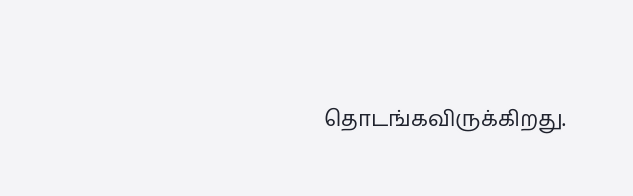தொடங்கவிருக்கிறது.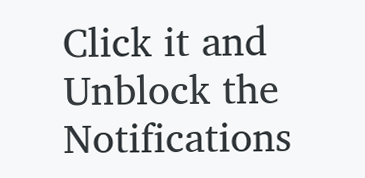Click it and Unblock the Notifications